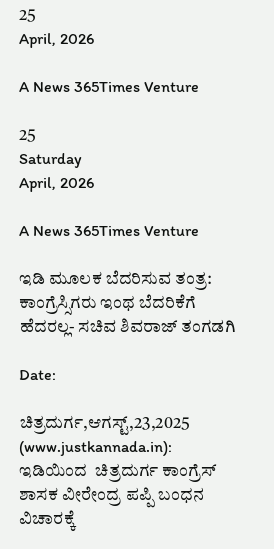25
April, 2026

A News 365Times Venture

25
Saturday
April, 2026

A News 365Times Venture

ಇಡಿ ಮೂಲಕ ಬೆದರಿಸುವ ತಂತ್ರ: ಕಾಂಗ್ರೆಸ್ಸಿಗರು ಇಂಥ ಬೆದರಿಕೆಗೆ ಹೆದರಲ್ಲ- ಸಚಿವ ಶಿವರಾಜ್ ತಂಗಡಗಿ

Date:

ಚಿತ್ರದುರ್ಗ,ಆಗಸ್ಟ್,23,2025 (www.justkannada.in): ಇಡಿಯಿಂದ  ಚಿತ್ರದುರ್ಗ ಕಾಂಗ್ರೆಸ್ ಶಾಸಕ ವೀರೇಂದ್ರ ಪಪ್ಪಿ ಬಂಧನ ವಿಚಾರಕ್ಕೆ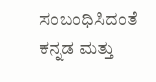ಸಂಬಂಧಿಸಿದಂತೆ  ಕನ್ನಡ ಮತ್ತು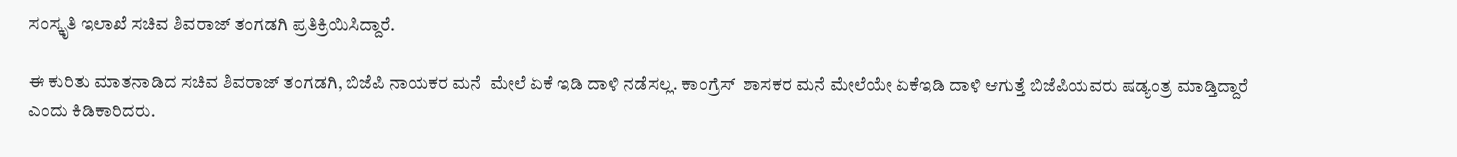ಸಂಸ್ಕೃತಿ ಇಲಾಖೆ ಸಚಿವ ಶಿವರಾಜ್ ತಂಗಡಗಿ ಪ್ರತಿಕ್ರಿಯಿಸಿದ್ದಾರೆ.

ಈ ಕುರಿತು ಮಾತನಾಡಿದ ಸಚಿವ ಶಿವರಾಜ್ ತಂಗಡಗಿ, ಬಿಜೆಪಿ ನಾಯಕರ ಮನೆ  ಮೇಲೆ ಏಕೆ ಇಡಿ ದಾಳಿ ನಡೆಸಲ್ಲ. ಕಾಂಗ್ರೆಸ್  ಶಾಸಕರ ಮನೆ ಮೇಲೆಯೇ ಏಕೆಇಡಿ ದಾಳಿ ಆಗುತ್ತೆ ಬಿಜೆಪಿಯವರು ಷಡ್ಯಂತ್ರ ಮಾಡ್ತಿದ್ದಾರೆ ಎಂದು ಕಿಡಿಕಾರಿದರು.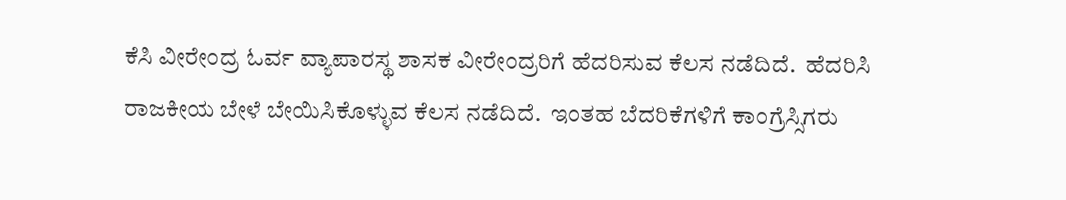ಕೆಸಿ ವೀರೇಂದ್ರ ಓರ್ವ ವ್ಯಾಪಾರಸ್ಥ ಶಾಸಕ ವೀರೇಂದ್ರರಿಗೆ ಹೆದರಿಸುವ ಕೆಲಸ ನಡೆದಿದೆ.  ಹೆದರಿಸಿ ರಾಜಕೀಯ ಬೇಳೆ ಬೇಯಿಸಿಕೊಳ್ಳುವ ಕೆಲಸ ನಡೆದಿದೆ.  ಇಂತಹ ಬೆದರಿಕೆಗಳಿಗೆ ಕಾಂಗ್ರೆಸ್ಸಿಗರು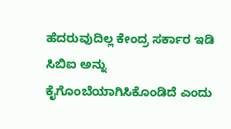ಹೆದರುವುದಿಲ್ಲ ಕೇಂದ್ರ ಸರ್ಕಾರ ಇಡಿ ಸಿಬಿಐ ಅನ್ನು ಕೈಗೊಂಬೆಯಾಗಿಸಿಕೊಂಡಿದೆ ಎಂದು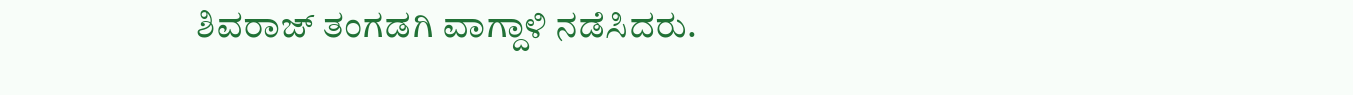ಶಿವರಾಜ್ ತಂಗಡಗಿ ವಾಗ್ದಾಳಿ ನಡೆಸಿದರು.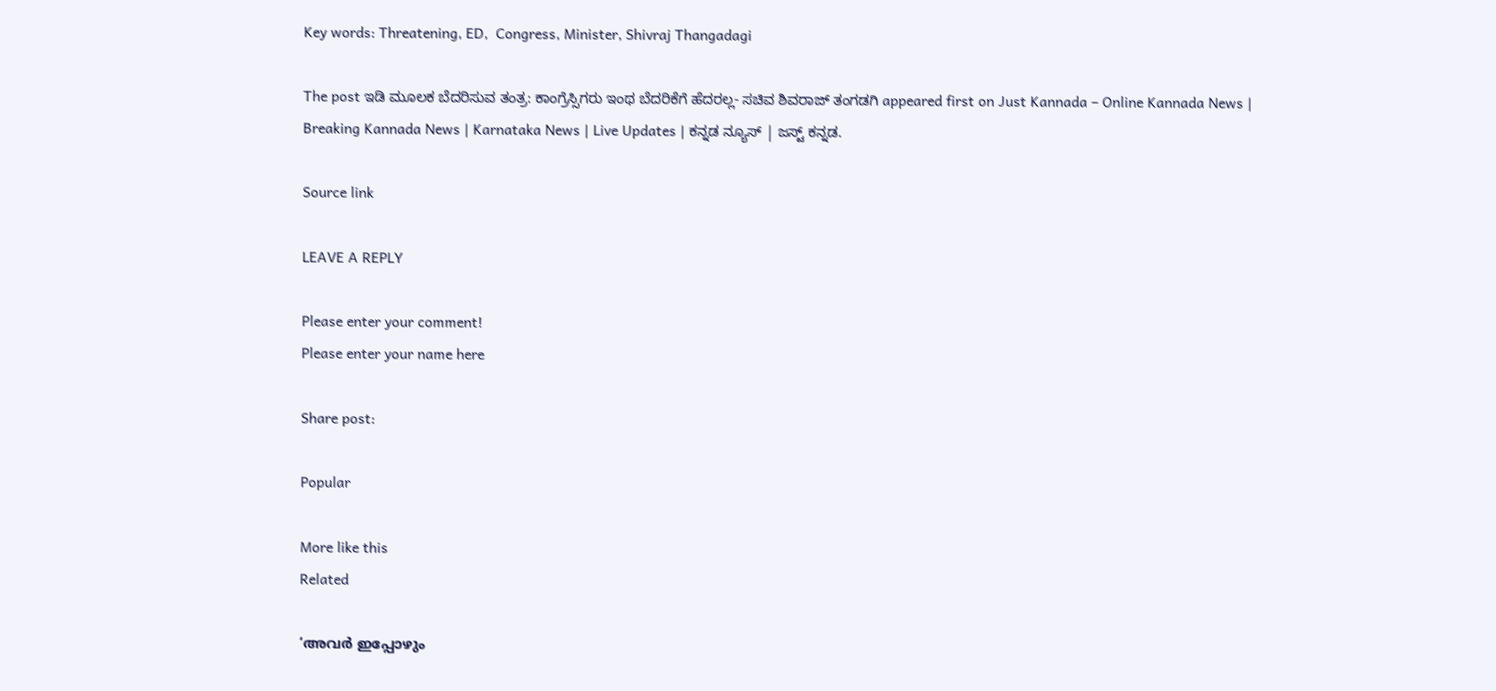Key words: Threatening, ED,  Congress, Minister, Shivraj Thangadagi

The post ಇಡಿ ಮೂಲಕ ಬೆದರಿಸುವ ತಂತ್ರ: ಕಾಂಗ್ರೆಸ್ಸಿಗರು ಇಂಥ ಬೆದರಿಕೆಗೆ ಹೆದರಲ್ಲ- ಸಚಿವ ಶಿವರಾಜ್ ತಂಗಡಗಿ appeared first on Just Kannada – Online Kannada News | Breaking Kannada News | Karnataka News | Live Updates | ಕನ್ನಡ ನ್ಯೂಸ್ | ಜಸ್ಟ್ ಕನ್ನಡ.

Source link

LEAVE A REPLY

Please enter your comment!
Please enter your name here

Share post:

Popular

More like this
Related

‘അവര്‍ ഇപ്പോഴും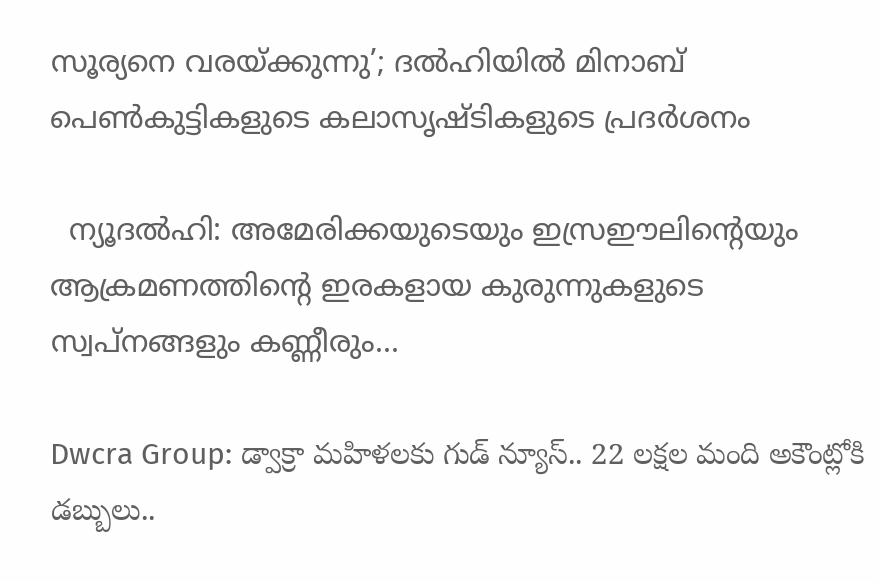സൂര്യനെ വരയ്ക്കുന്നു’; ദല്‍ഹിയില്‍ മിനാബ് പെണ്‍കുട്ടികളുടെ കലാസൃഷ്ടികളുടെ പ്രദര്‍ശനം

  ന്യൂദല്‍ഹി: അമേരിക്കയുടെയും ഇസ്രഈലിന്റെയും ആക്രമണത്തിന്റെ ഇരകളായ കുരുന്നുകളുടെ സ്വപ്‌നങ്ങളും കണ്ണീരും...

Dwcra Group: డ్వాక్రా మహిళలకు గుడ్ న్యూస్.. 22 లక్షల మంది అకౌంట్లోకి డబ్బులు..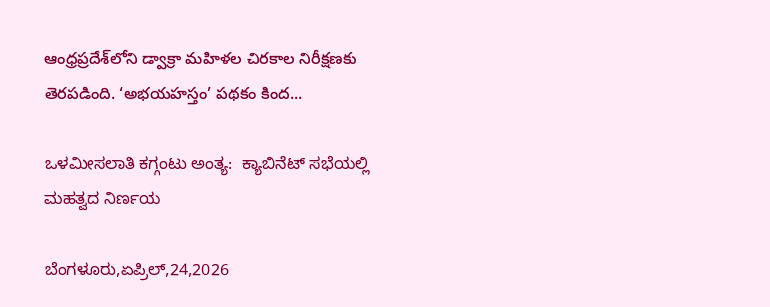ఆంధ్రప్రదేశ్‌లోని డ్వాక్రా మహిళల చిరకాల నిరీక్షణకు తెరపడింది. ‘అభయహస్తం’ పథకం కింద...

ಒಳಮೀಸಲಾತಿ ಕಗ್ಗಂಟು ಅಂತ್ಯ:  ಕ್ಯಾಬಿನೆಟ್ ಸಭೆಯಲ್ಲಿ ಮಹತ್ವದ ನಿರ್ಣಯ

ಬೆಂಗಳೂರು,ಏಪ್ರಿಲ್,24,2026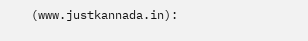(www.justkannada.in):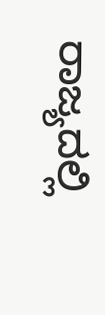ರಾಜ್ಯದಲ್ಲಿ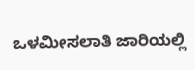ಒಳಮೀಸಲಾತಿ ಜಾರಿಯಲ್ಲಿ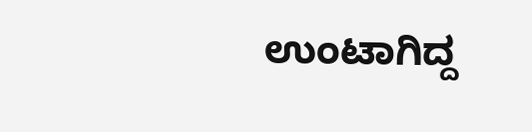ಉಂಟಾಗಿದ್ದ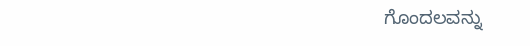ಗೊಂದಲವನ್ನು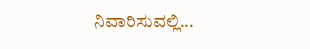ನಿವಾರಿಸುವಲ್ಲಿ...